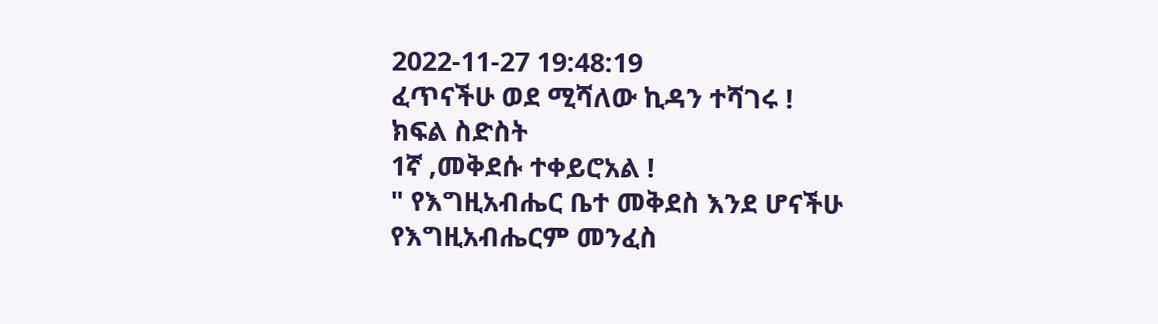2022-11-27 19:48:19
ፈጥናችሁ ወደ ሚሻለው ኪዳን ተሻገሩ !
ክፍል ስድስት
1ኛ ,መቅደሱ ተቀይሮአል !
" የእግዚአብሔር ቤተ መቅደስ እንደ ሆናችሁ የእግዚአብሔርም መንፈስ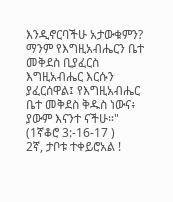እንዲኖርባችሁ አታውቁምን?
ማንም የእግዚአብሔርን ቤተ መቅደስ ቢያፈርስ እግዚአብሔር እርሱን ያፈርሰዋል፤ የእግዚአብሔር ቤተ መቅደስ ቅዱስ ነውና፥ ያውም እናንተ ናችሁ።"
(1ኛቆሮ 3:-16-17 )
2ኛ, ታቦቱ ተቀይሮአል !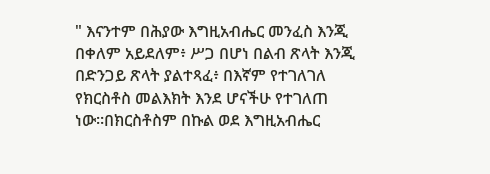" እናንተም በሕያው እግዚአብሔር መንፈስ እንጂ በቀለም አይደለም፥ ሥጋ በሆነ በልብ ጽላት እንጂ በድንጋይ ጽላት ያልተጻፈ፥ በእኛም የተገለገለ የክርስቶስ መልእክት እንደ ሆናችሁ የተገለጠ ነው።በክርስቶስም በኩል ወደ እግዚአብሔር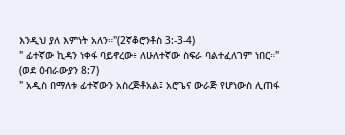እንዲህ ያለ እምነት አለን።"(2ኛቆሮንቶስ 3:-3-4)
" ፊተኛው ኪዳን ነቀፋ ባይኖረው፥ ለሁለተኛው ስፍራ ባልተፈለገም ነበር።"
(ወደ ዕብራውያን 8:7)
" አዲስ በማለቱ ፊተኛውን አስረጅቶአል፤ አሮጌና ውራጅ የሆነውስ ሊጠፋ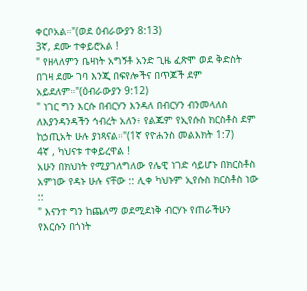ቀርቦአል።"(ወደ ዕብራውያን 8:13)
3ኛ, ደሙ ተቀይሮአል !
" የዘላለምን ቤዛነት አግኝቶ አንድ ጊዜ ፈጽሞ ወደ ቅድስት በገዛ ደሙ ገባ እንጂ በፍየሎችና በጥጆች ደም አይደለም።"(ዕብራውያን 9:12)
" ነገር ግን እርሱ በብርሃን እንዳለ በብርሃን ብንመላለስ ለእያንዳንዳችን ኅብረት አለን፥ የልጁም የኢየሱስ ክርስቶስ ደም ከኃጢአት ሁሉ ያነጻናል።"(1ኛ የዮሐንስ መልእክት 1:7)
4ኛ , ካህናቱ ተቀይረዋል !
አሁን በክህነት የሚያገለግለው የሌዊ ነገድ ሳይሆኑ በክርስቶስ አምነው የዳኑ ሁሉ ናቸው :: ሊቀ ካህኑም ኢየሱስ ክርስቶስ ነው ::
" እናንተ ግን ከጨለማ ወደሚደነቅ ብርሃኑ የጠራችሁን የእርሱን በጎነት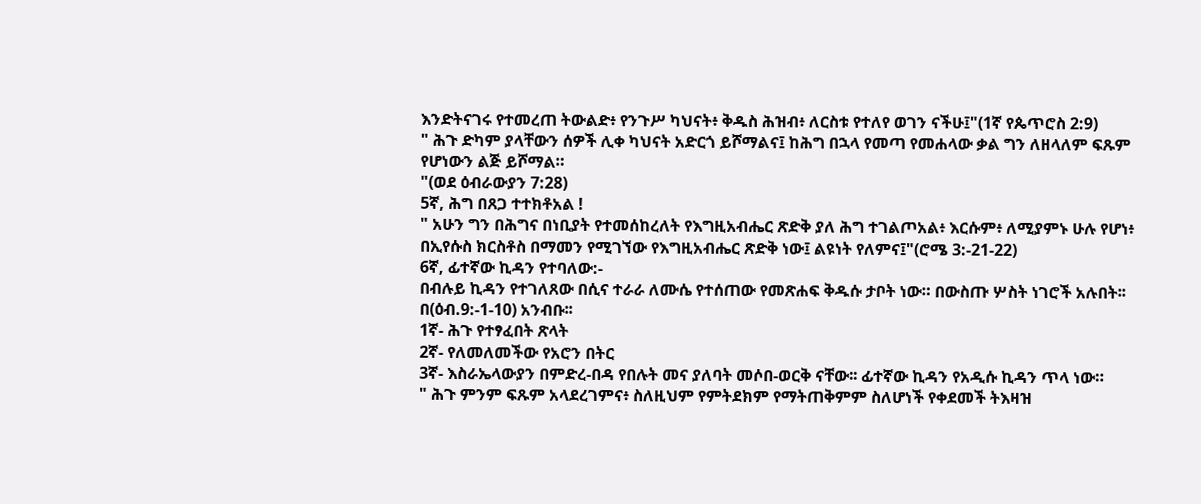እንድትናገሩ የተመረጠ ትውልድ፥ የንጉሥ ካህናት፥ ቅዱስ ሕዝብ፥ ለርስቱ የተለየ ወገን ናችሁ፤"(1ኛ የጴጥሮስ 2:9)
" ሕጉ ድካም ያላቸውን ሰዎች ሊቀ ካህናት አድርጎ ይሾማልና፤ ከሕግ በኋላ የመጣ የመሐላው ቃል ግን ለዘላለም ፍጹም የሆነውን ልጅ ይሾማል።
"(ወደ ዕብራውያን 7:28)
5ኛ, ሕግ በጸጋ ተተክቶአል !
" አሁን ግን በሕግና በነቢያት የተመሰከረለት የእግዚአብሔር ጽድቅ ያለ ሕግ ተገልጦአል፥ እርሱም፥ ለሚያምኑ ሁሉ የሆነ፥ በኢየሱስ ክርስቶስ በማመን የሚገኘው የእግዚአብሔር ጽድቅ ነው፤ ልዩነት የለምና፤"(ሮሜ 3:-21-22)
6ኛ, ፊተኛው ኪዳን የተባለው:-
በብሉይ ኪዳን የተገለጸው በሲና ተራራ ለሙሴ የተሰጠው የመጽሐፍ ቅዱሱ ታቦት ነው። በውስጡ ሦስት ነገሮች አሉበት፡፡ በ(ዕብ.9:-1-10) አንብቡ፡፡
1ኛ- ሕጉ የተፃፈበት ጽላት
2ኛ- የለመለመችው የአሮን በትር
3ኛ- እስራኤላውያን በምድረ-በዳ የበሉት መና ያለባት መሶበ-ወርቅ ናቸው፡፡ ፊተኛው ኪዳን የአዲሱ ኪዳን ጥላ ነው።
" ሕጉ ምንም ፍጹም አላደረገምና፥ ስለዚህም የምትደክም የማትጠቅምም ስለሆነች የቀደመች ትእዛዝ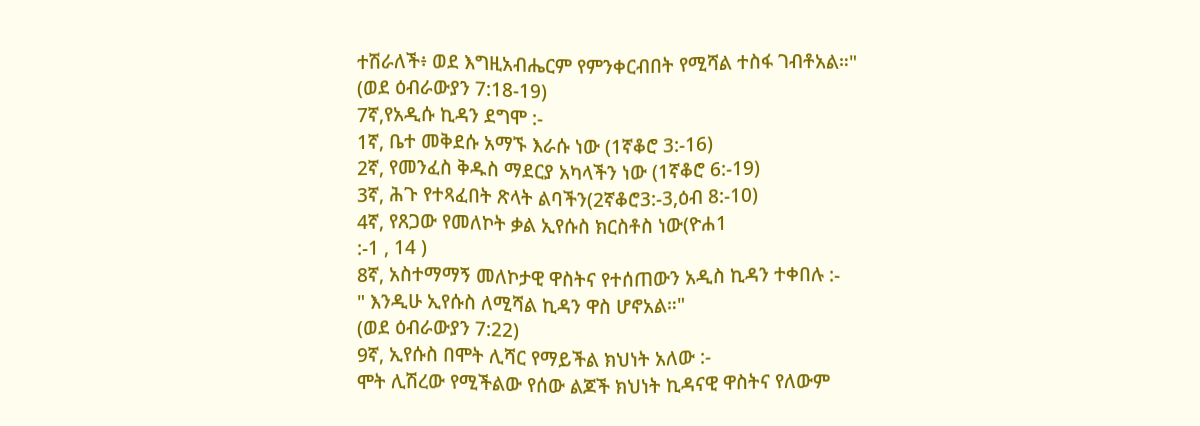ተሽራለች፥ ወደ እግዚአብሔርም የምንቀርብበት የሚሻል ተስፋ ገብቶአል።"
(ወደ ዕብራውያን 7:18-19)
7ኛ,የአዲሱ ኪዳን ደግሞ :-
1ኛ, ቤተ መቅደሱ አማኙ እራሱ ነው (1ኛቆሮ 3:-16)
2ኛ, የመንፈስ ቅዱስ ማደርያ አካላችን ነው (1ኛቆሮ 6:-19)
3ኛ, ሕጉ የተጻፈበት ጽላት ልባችን(2ኛቆሮ3:-3,ዕብ 8:-10)
4ኛ, የጸጋው የመለኮት ቃል ኢየሱስ ክርስቶስ ነው(ዮሐ1
:-1 , 14 )
8ኛ, አስተማማኝ መለኮታዊ ዋስትና የተሰጠውን አዲስ ኪዳን ተቀበሉ :-
" እንዲሁ ኢየሱስ ለሚሻል ኪዳን ዋስ ሆኖአል።"
(ወደ ዕብራውያን 7:22)
9ኛ, ኢየሱስ በሞት ሊሻር የማይችል ክህነት አለው :-
ሞት ሊሽረው የሚችልው የሰው ልጆች ክህነት ኪዳናዊ ዋስትና የለውም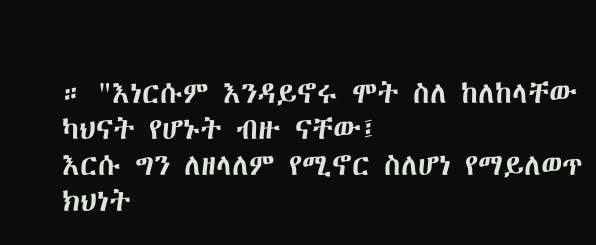። "እነርሱም እንዳይኖሩ ሞት ስለ ከለከላቸው ካህናት የሆኑት ብዙ ናቸው፤
እርሱ ግን ለዘላለም የሚኖር ስለሆነ የማይለወጥ ክህነት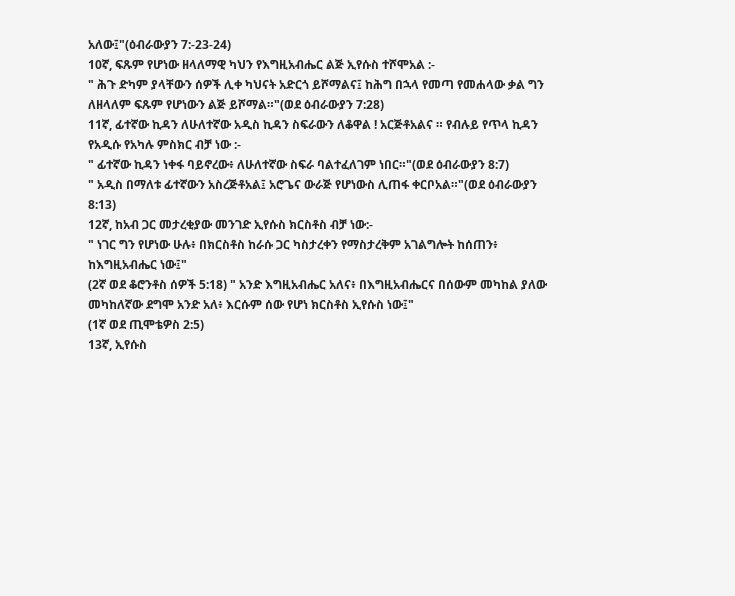አለው፤"(ዕብራውያን 7:-23-24)
10ኛ, ፍጹም የሆነው ዘላለማዊ ካህን የእግዚአብሔር ልጅ ኢየሱስ ተሾሞአል :-
" ሕጉ ድካም ያላቸውን ሰዎች ሊቀ ካህናት አድርጎ ይሾማልና፤ ከሕግ በኋላ የመጣ የመሐላው ቃል ግን ለዘላለም ፍጹም የሆነውን ልጅ ይሾማል።"(ወደ ዕብራውያን 7:28)
11ኛ, ፊተኛው ኪዳን ለሁለተኛው አዲስ ኪዳን ስፍራውን ለቆዋል ! አርጅቶአልና ። የብሉይ የጥላ ኪዳን የአዲሱ የአካሉ ምስክር ብቻ ነው :-
" ፊተኛው ኪዳን ነቀፋ ባይኖረው፥ ለሁለተኛው ስፍራ ባልተፈለገም ነበር።"(ወደ ዕብራውያን 8:7)
" አዲስ በማለቱ ፊተኛውን አስረጅቶአል፤ አሮጌና ውራጅ የሆነውስ ሊጠፋ ቀርቦአል።"(ወደ ዕብራውያን 8:13)
12ኛ, ከአብ ጋር መታረቂያው መንገድ ኢየሱስ ክርስቶስ ብቻ ነው:-
" ነገር ግን የሆነው ሁሉ፥ በክርስቶስ ከራሱ ጋር ካስታረቀን የማስታረቅም አገልግሎት ከሰጠን፥ ከእግዚአብሔር ነው፤"
(2ኛ ወደ ቆሮንቶስ ሰዎች 5:18) " አንድ እግዚአብሔር አለና፥ በእግዚአብሔርና በሰውም መካከል ያለው መካከለኛው ደግሞ አንድ አለ፥ እርሱም ሰው የሆነ ክርስቶስ ኢየሱስ ነው፤"
(1ኛ ወደ ጢሞቴዎስ 2:5)
13ኛ, ኢየሱስ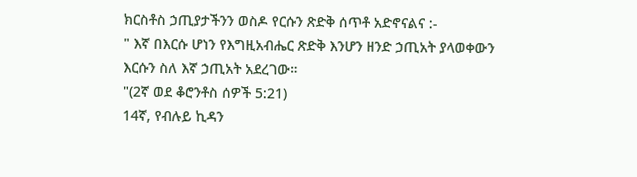ክርስቶስ ኃጢያታችንን ወስዶ የርሱን ጽድቅ ሰጥቶ አድኖናልና :-
" እኛ በእርሱ ሆነን የእግዚአብሔር ጽድቅ እንሆን ዘንድ ኃጢአት ያላወቀውን እርሱን ስለ እኛ ኃጢአት አደረገው።
"(2ኛ ወደ ቆሮንቶስ ሰዎች 5:21)
14ኛ, የብሉይ ኪዳን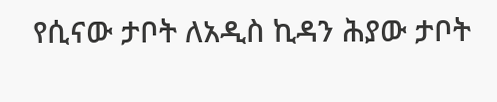የሲናው ታቦት ለአዲስ ኪዳን ሕያው ታቦት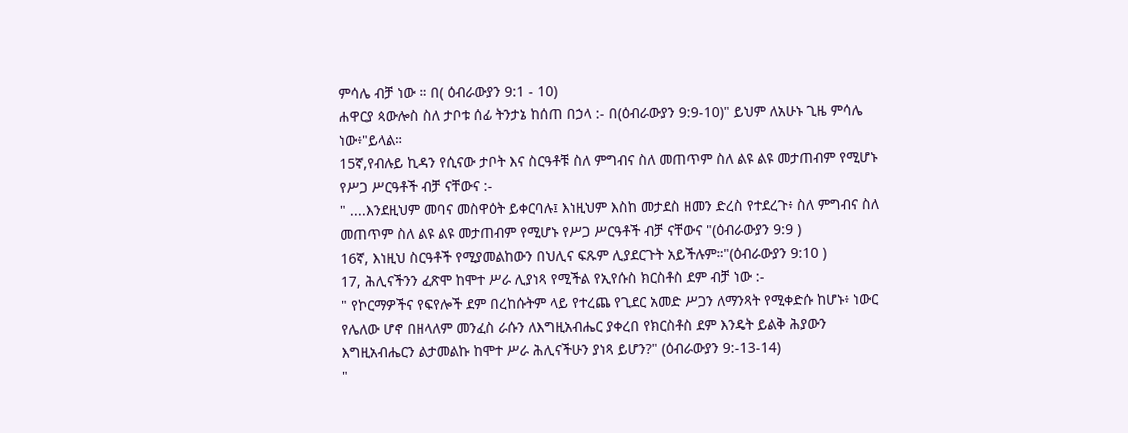ምሳሌ ብቻ ነው ። በ( ዕብራውያን 9:1 - 10)
ሐዋርያ ጳውሎስ ስለ ታቦቱ ሰፊ ትንታኔ ከሰጠ በኃላ :- በ(ዕብራውያን 9:9-10)" ይህም ለአሁኑ ጊዜ ምሳሌ ነው፥"ይላል።
15ኛ,የብሉይ ኪዳን የሲናው ታቦት እና ስርዓቶቹ ስለ ምግብና ስለ መጠጥም ስለ ልዩ ልዩ መታጠብም የሚሆኑ የሥጋ ሥርዓቶች ብቻ ናቸውና :-
" ....እንደዚህም መባና መስዋዕት ይቀርባሉ፤ እነዚህም እስከ መታደስ ዘመን ድረስ የተደረጉ፥ ስለ ምግብና ስለ መጠጥም ስለ ልዩ ልዩ መታጠብም የሚሆኑ የሥጋ ሥርዓቶች ብቻ ናቸውና "(ዕብራውያን 9:9 )
16ኛ, እነዚህ ስርዓቶች የሚያመልከውን በህሊና ፍጹም ሊያደርጉት አይችሉም።"(ዕብራውያን 9:10 )
17, ሕሊናችንን ፈጽሞ ከሞተ ሥራ ሊያነጻ የሚችል የኢየሱስ ክርስቶስ ደም ብቻ ነው :-
" የኮርማዎችና የፍየሎች ደም በረከሱትም ላይ የተረጨ የጊደር አመድ ሥጋን ለማንጻት የሚቀድሱ ከሆኑ፥ ነውር የሌለው ሆኖ በዘላለም መንፈስ ራሱን ለእግዚአብሔር ያቀረበ የክርስቶስ ደም እንዴት ይልቅ ሕያውን እግዚአብሔርን ልታመልኩ ከሞተ ሥራ ሕሊናችሁን ያነጻ ይሆን?" (ዕብራውያን 9:-13-14)
"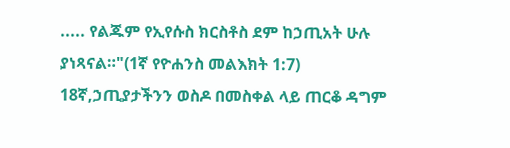..... የልጁም የኢየሱስ ክርስቶስ ደም ከኃጢአት ሁሉ ያነጻናል።"(1ኛ የዮሐንስ መልእክት 1:7)
18ኛ,ኃጢያታችንን ወስዶ በመስቀል ላይ ጠርቆ ዳግም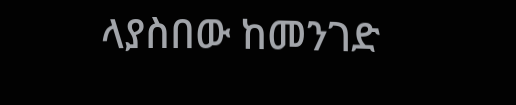ላያስበው ከመንገድ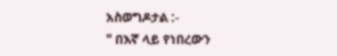አስወግዶታል :-
" በእኛ ላይ የነበረውን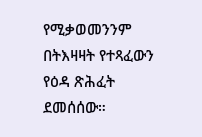የሚቃወመንንም በትእዛዛት የተጻፈውን የዕዳ ጽሕፈት ደመሰሰው።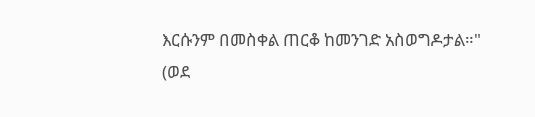እርሱንም በመስቀል ጠርቆ ከመንገድ አስወግዶታል።"
(ወደ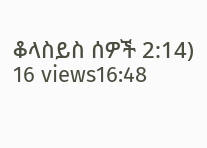ቆላስይስ ሰዎች 2:14)
16 views16:48